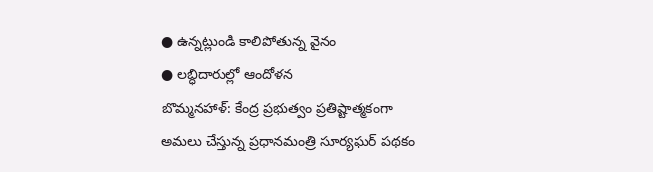● ఉన్నట్లుండి కాలిపోతున్న వైనం
● లబ్ధిదారుల్లో ఆందోళన
బొమ్మనహాళ్: కేంద్ర ప్రభుత్వం ప్రతిష్టాత్మకంగా అమలు చేస్తున్న ప్రధానమంత్రి సూర్యఘర్ పథకం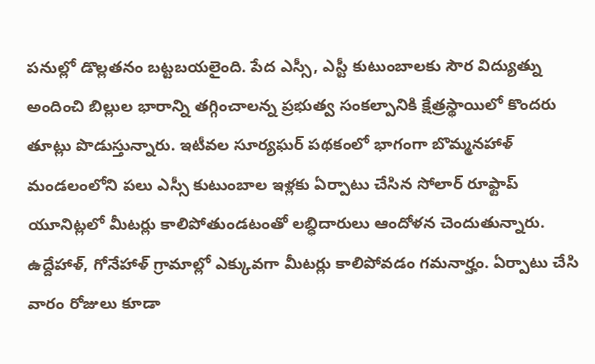పనుల్లో డొల్లతనం బట్టబయలైంది. పేద ఎస్సీ, ఎస్టీ కుటుంబాలకు సౌర విద్యుత్ను అందించి బిల్లుల భారాన్ని తగ్గించాలన్న ప్రభుత్వ సంకల్పానికి క్షేత్రస్థాయిలో కొందరు తూట్లు పొడుస్తున్నారు. ఇటీవల సూర్యఘర్ పథకంలో భాగంగా బొమ్మనహాళ్ మండలంలోని పలు ఎస్సీ కుటుంబాల ఇళ్లకు ఏర్పాటు చేసిన సోలార్ రూఫ్టాప్ యూనిట్లలో మీటర్లు కాలిపోతుండటంతో లబ్ధిదారులు ఆందోళన చెందుతున్నారు. ఉద్దేహాళ్, గోనేహాళ్ గ్రామాల్లో ఎక్కువగా మీటర్లు కాలిపోవడం గమనార్హం. ఏర్పాటు చేసి వారం రోజులు కూడా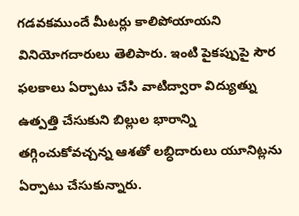గడవకముందే మీటర్లు కాలిపోయాయని వినియోగదారులు తెలిపారు. ఇంటి పైకప్పుపై సౌర ఫలకాలు ఏర్పాటు చేసి వాటిద్వారా విద్యుత్ను ఉత్పత్తి చేసుకుని బిల్లుల భారాన్ని తగ్గించుకోవచ్చన్న ఆశతో లబ్ధిదారులు యూనిట్లను ఏర్పాటు చేసుకున్నారు.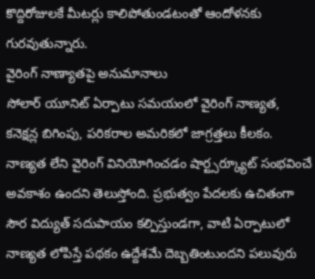కొద్దిరోజులకే మీటర్లు కాలిపోతుండటంతో ఆందోళనకు గురవుతున్నారు.
వైరింగ్ నాణ్యాతపై అనుమానాలు
సోలార్ యూనిట్ ఏర్పాటు సమయంలో వైరింగ్ నాణ్యత, కనెక్షన్ల బిగింపు, పరికరాల అమరికలో జాగ్రత్తలు కీలకం. నాణ్యత లేని వైరింగ్ వినియోగించడం షార్ట్సర్క్యూట్ సంభవించే అవకాశం ఉందని తెలుస్తోంది. ప్రభుత్వం పేదలకు ఉచితంగా సౌర విద్యుత్ సదుపాయం కల్పిస్తుండగా, వాటి ఏర్పాటులో నాణ్యత లోపిస్తే పథకం ఉద్దేశమే దెబ్బతింటుందని పలువురు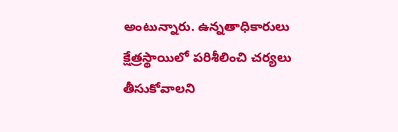అంటున్నారు. ఉన్నతాధికారులు క్షేత్రస్థాయిలో పరిశీలించి చర్యలు తీసుకోవాలని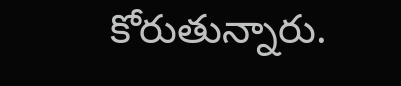కోరుతున్నారు.